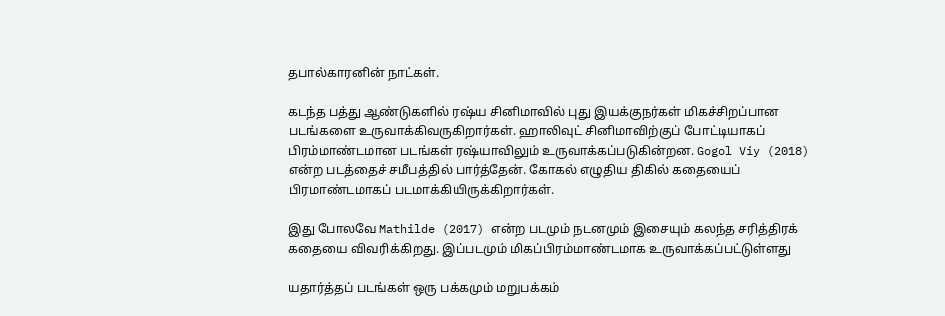தபால்காரனின் நாட்கள்.

கடந்த பத்து ஆண்டுகளில் ரஷ்ய சினிமாவில் புது இயக்குநர்கள் மிகச்சிறப்பான படங்களை உருவாக்கிவருகிறார்கள். ஹாலிவுட் சினிமாவிற்குப் போட்டியாகப் பிரம்மாண்டமான படங்கள் ரஷ்யாவிலும் உருவாக்கப்படுகின்றன. Gogol Viy (2018) என்ற படத்தைச் சமீபத்தில் பார்த்தேன். கோகல் எழுதிய திகில் கதையைப் பிரமாண்டமாகப் படமாக்கியிருக்கிறார்கள்.

இது போலவே Mathilde (2017) என்ற படமும் நடனமும் இசையும் கலந்த சரித்திரக் கதையை விவரிக்கிறது. இப்படமும் மிகப்பிரம்மாண்டமாக உருவாக்கப்பட்டுள்ளது

யதார்த்தப் படங்கள் ஒரு பக்கமும் மறுபக்கம்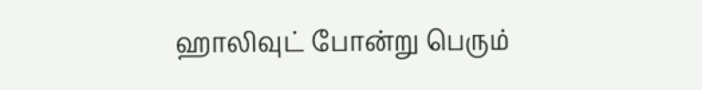ஹாலிவுட் போன்று பெரும்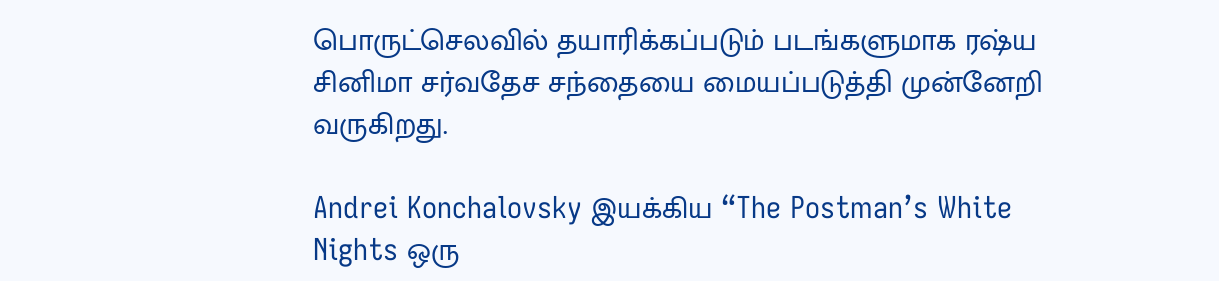பொருட்செலவில் தயாரிக்கப்படும் படங்களுமாக ரஷ்ய சினிமா சர்வதேச சந்தையை மையப்படுத்தி முன்னேறி வருகிறது.

Andrei Konchalovsky இயக்கிய “The Postman’s White Nights ஒரு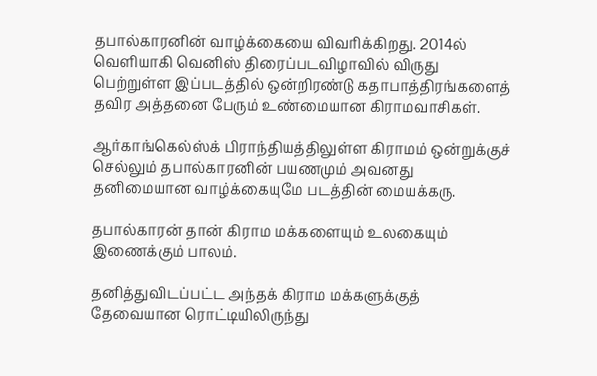தபால்காரனின் வாழ்க்கையை விவரிக்கிறது. 2014ல் வெளியாகி வெனிஸ் திரைப்படவிழாவில் விருது பெற்றுள்ள இப்படத்தில் ஒன்றிரண்டு கதாபாத்திரங்களைத் தவிர அத்தனை பேரும் உண்மையான கிராமவாசிகள்.

ஆர்காங்கெல்ஸ்க் பிராந்தியத்திலுள்ள கிராமம் ஒன்றுக்குச் செல்லும் தபால்காரனின் பயணமும் அவனது தனிமையான வாழ்க்கையுமே படத்தின் மையக்கரு.

தபால்காரன் தான் கிராம மக்களையும் உலகையும் இணைக்கும் பாலம்.

தனித்துவிடப்பட்ட அந்தக் கிராம மக்களுக்குத் தேவையான ரொட்டியிலிருந்து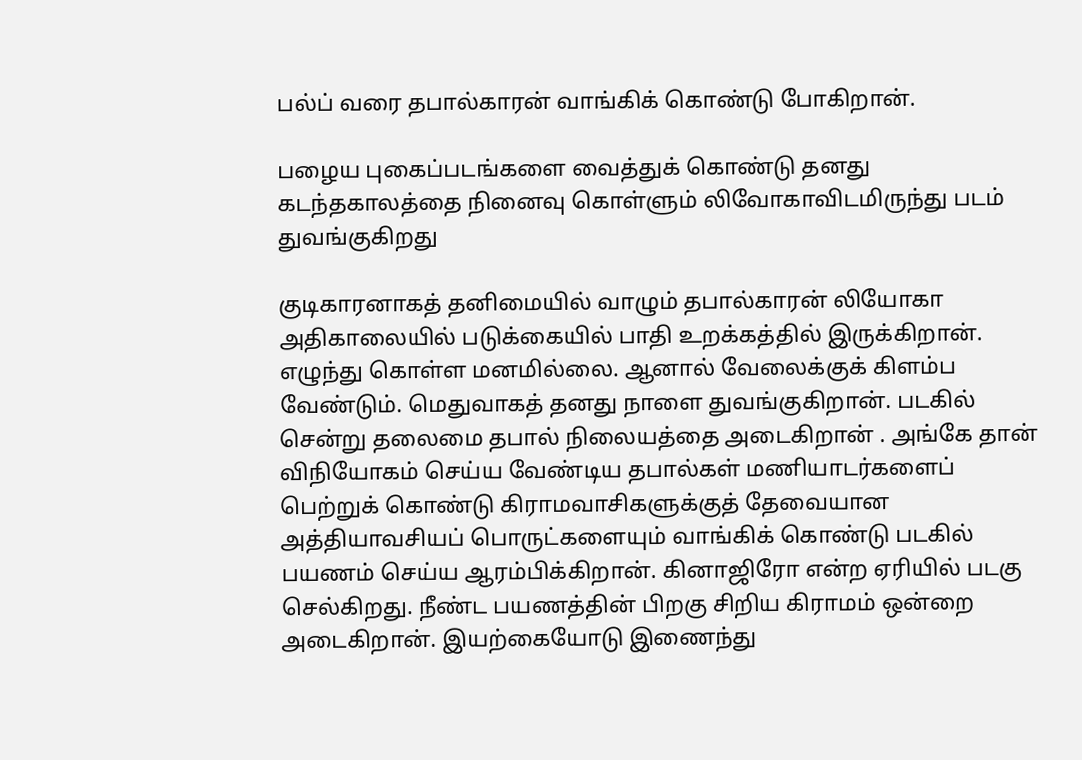பல்ப் வரை தபால்காரன் வாங்கிக் கொண்டு போகிறான்.

பழைய புகைப்படங்களை வைத்துக் கொண்டு தனது கடந்தகாலத்தை நினைவு கொள்ளும் லிவோகாவிடமிருந்து படம் துவங்குகிறது

குடிகாரனாகத் தனிமையில் வாழும் தபால்காரன் லியோகா அதிகாலையில் படுக்கையில் பாதி உறக்கத்தில் இருக்கிறான். எழுந்து கொள்ள மனமில்லை. ஆனால் வேலைக்குக் கிளம்ப வேண்டும். மெதுவாகத் தனது நாளை துவங்குகிறான். படகில் சென்று தலைமை தபால் நிலையத்தை அடைகிறான் . அங்கே தான் விநியோகம் செய்ய வேண்டிய தபால்கள் மணியாடர்களைப் பெற்றுக் கொண்டு கிராமவாசிகளுக்குத் தேவையான அத்தியாவசியப் பொருட்களையும் வாங்கிக் கொண்டு படகில் பயணம் செய்ய ஆரம்பிக்கிறான். கினாஜிரோ என்ற ஏரியில் படகு செல்கிறது. நீண்ட பயணத்தின் பிறகு சிறிய கிராமம் ஒன்றை அடைகிறான். இயற்கையோடு இணைந்து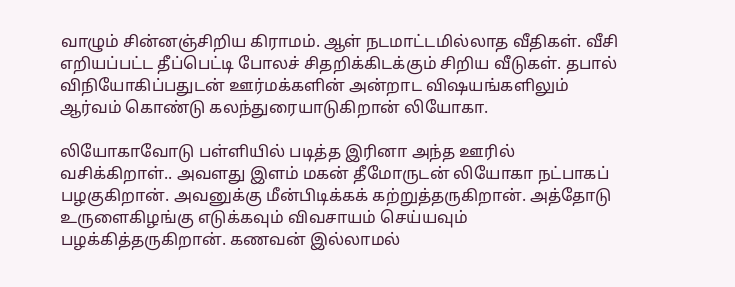வாழும் சின்னஞ்சிறிய கிராமம். ஆள் நடமாட்டமில்லாத வீதிகள். வீசி எறியப்பட்ட தீப்பெட்டி போலச் சிதறிக்கிடக்கும் சிறிய வீடுகள். தபால் விநியோகிப்பதுடன் ஊர்மக்களின் அன்றாட விஷயங்களிலும் ஆர்வம் கொண்டு கலந்துரையாடுகிறான் லியோகா.

லியோகாவோடு பள்ளியில் படித்த இரினா அந்த ஊரில் வசிக்கிறாள்.. அவளது இளம் மகன் தீமோருடன் லியோகா நட்பாகப் பழகுகிறான். அவனுக்கு மீன்பிடிக்கக் கற்றுத்தருகிறான். அத்தோடு உருளைகிழங்கு எடுக்கவும் விவசாயம் செய்யவும் பழக்கித்தருகிறான். கணவன் இல்லாமல்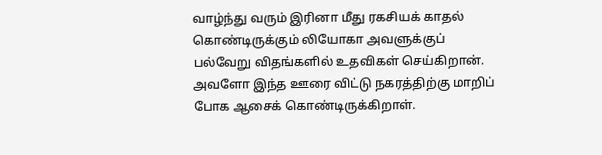வாழ்ந்து வரும் இரினா மீது ரகசியக் காதல் கொண்டிருக்கும் லியோகா அவளுக்குப் பல்வேறு விதங்களில் உதவிகள் செய்கிறான். அவளோ இந்த ஊரை விட்டு நகரத்திற்கு மாறிப் போக ஆசைக் கொண்டிருக்கிறாள்.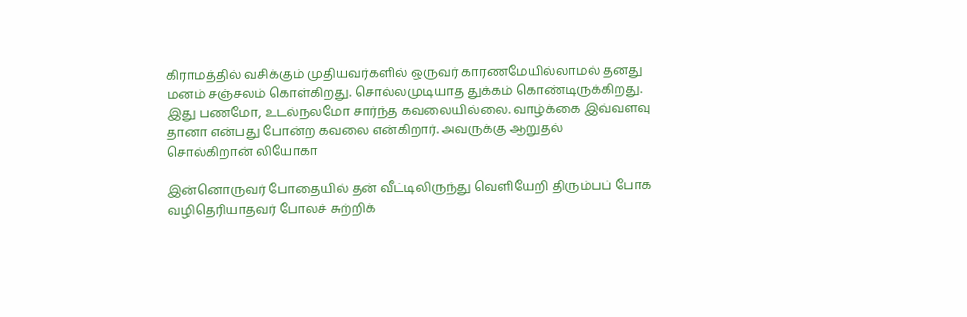கிராமத்தில் வசிக்கும் முதியவர்களில் ஒருவர் காரணமேயில்லாமல் தனது மனம் சஞ்சலம் கொள்கிறது. சொல்லமுடியாத துக்கம் கொண்டிருக்கிறது. இது பணமோ, உடல்நலமோ சார்ந்த கவலையில்லை. வாழ்க்கை இவ்வளவு தானா என்பது போன்ற கவலை என்கிறார். அவருக்கு ஆறுதல் சொல்கிறான் லியோகா

இன்னொருவர் போதையில் தன் வீட்டிலிருந்து வெளியேறி திரும்பப் போக வழிதெரியாதவர் போலச் சுற்றிக்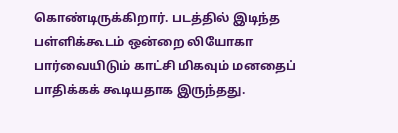கொண்டிருக்கிறார். படத்தில் இடிந்த பள்ளிக்கூடம் ஒன்றை லியோகா பார்வையிடும் காட்சி மிகவும் மனதைப் பாதிக்கக் கூடியதாக இருந்தது.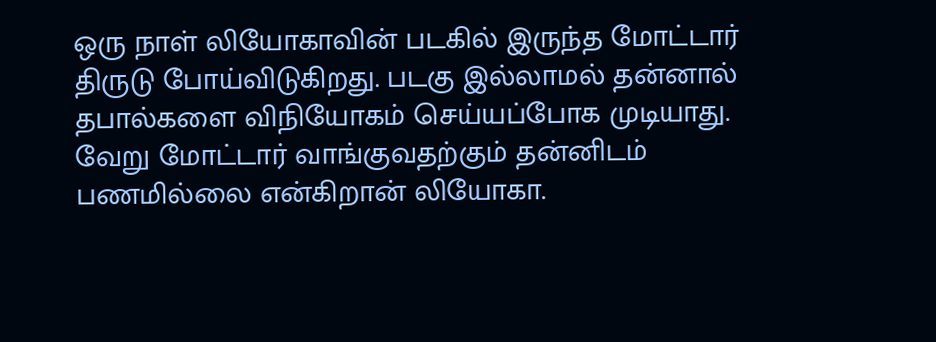ஒரு நாள் லியோகாவின் படகில் இருந்த மோட்டார் திருடு போய்விடுகிறது. படகு இல்லாமல் தன்னால் தபால்களை விநியோகம் செய்யப்போக முடியாது. வேறு மோட்டார் வாங்குவதற்கும் தன்னிடம் பணமில்லை என்கிறான் லியோகா.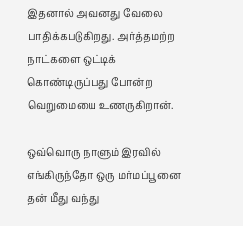இதனால் அவனது வேலை பாதிக்கபடுகிறது. அர்த்தமற்ற நாட்களை ஒட்டிக் கொண்டிருப்பது போன்ற வெறுமையை உணருகிறான்.

ஒவ்வொரு நாளும் இரவில் எங்கிருந்தோ ஒரு மர்மப்பூனை தன் மீது வந்து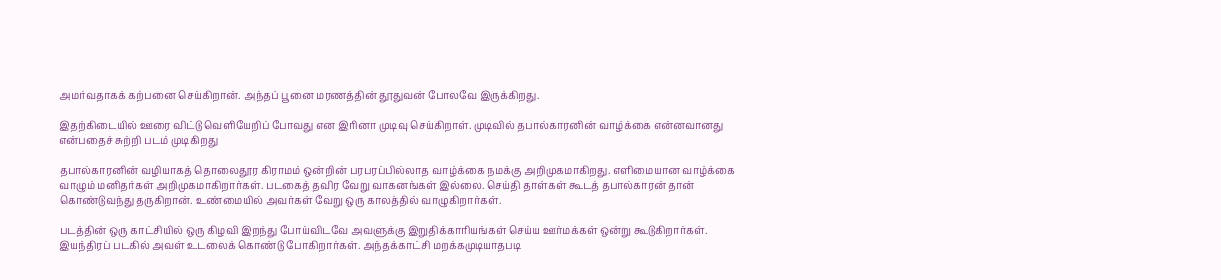அமர்வதாகக் கற்பனை செய்கிறான். அந்தப் பூனை மரணத்தின் தூதுவன் போலவே இருக்கிறது.

இதற்கிடையில் ஊரை விட்டு வெளியேறிப் போவது என இரினா முடிவு செய்கிறாள். முடிவில் தபால்காரனின் வாழ்க்கை என்னவானது என்பதைச் சுற்றி படம் முடிகிறது

தபால்காரனின் வழியாகத் தொலைதூர கிராமம் ஒன்றின் பரபரப்பில்லாத வாழ்க்கை நமக்கு அறிமுகமாகிறது. எளிமையான வாழ்க்கை வாழும் மனிதர்கள் அறிமுகமாகிறார்கள். படகைத் தவிர வேறு வாகனங்கள் இல்லை. செய்தி தாள்கள் கூடத் தபால்காரன் தான் கொண்டுவந்து தருகிறான். உண்மையில் அவர்கள் வேறு ஒரு காலத்தில் வாழுகிறார்கள்.

படத்தின் ஒரு காட்சியில் ஒரு கிழவி இறந்து போய்விடவே அவளுக்கு இறுதிக்காரியங்கள் செய்ய ஊர்மக்கள் ஒன்று கூடுகிறார்கள். இயந்திரப் படகில் அவள் உடலைக் கொண்டு போகிறார்கள். அந்தக்காட்சி மறக்கமுடியாதபடி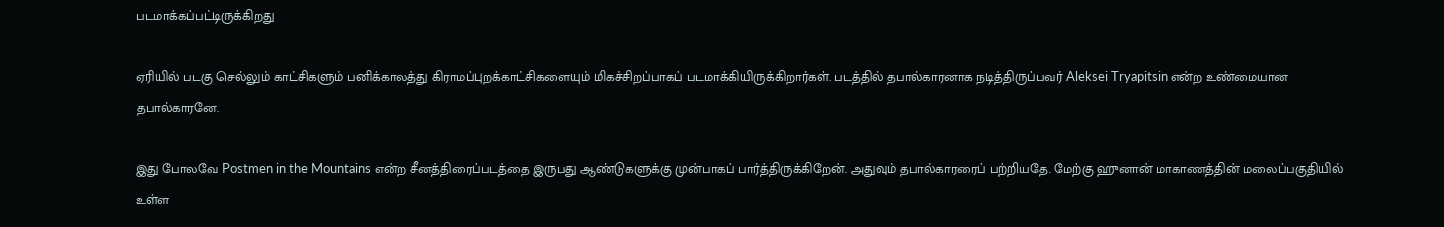படமாக்கப்பட்டிருக்கிறது

ஏரியில் படகு செல்லும் காட்சிகளும் பனிக்காலத்து கிராமப்புறக்காட்சிகளையும் மிகச்சிறப்பாகப் படமாக்கியிருக்கிறார்கள். படத்தில் தபால்காரனாக நடித்திருப்பவர் Aleksei Tryapitsin என்ற உண்மையான தபால்காரனே.

இது போலவே Postmen in the Mountains என்ற சீனத்திரைப்படத்தை இருபது ஆண்டுகளுக்கு முன்பாகப் பார்த்திருக்கிறேன். அதுவும் தபால்காரரைப் பற்றியதே. மேற்கு ஹுனான் மாகாணத்தின் மலைப்பகுதியில் உள்ள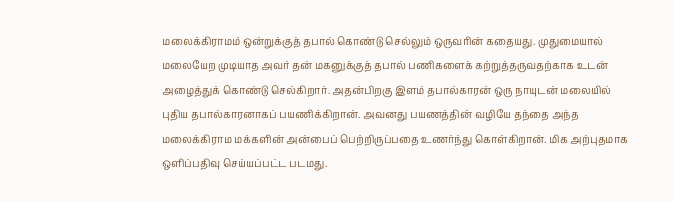மலைக்கிராமம் ஒன்றுக்குத் தபால் கொண்டு செல்லும் ஒருவரின் கதையது. முதுமையால் மலையேற முடியாத அவர் தன் மகனுக்குத் தபால் பணிகளைக் கற்றுத்தருவதற்காக உடன் அழைத்துக் கொண்டு செல்கிறார். அதன்பிறகு இளம் தபால்காரன் ஒரு நாயுடன் மலையில் புதிய தபால்காரனாகப் பயணிக்கிறான். அவனது பயணத்தின் வழியே தந்தை அந்த மலைக்கிராம மக்களின் அன்பைப் பெற்றிருப்பதை உணர்ந்து கொள்கிறான். மிக அற்புதமாக ஒளிப்பதிவு செய்யப்பட்ட படமது.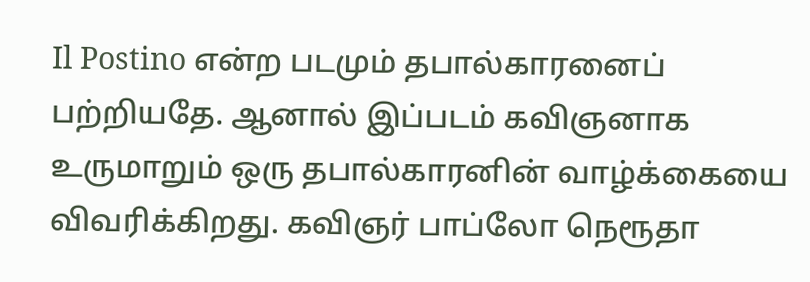Il Postino என்ற படமும் தபால்காரனைப் பற்றியதே. ஆனால் இப்படம் கவிஞனாக உருமாறும் ஒரு தபால்காரனின் வாழ்க்கையை விவரிக்கிறது. கவிஞர் பாப்லோ நெரூதா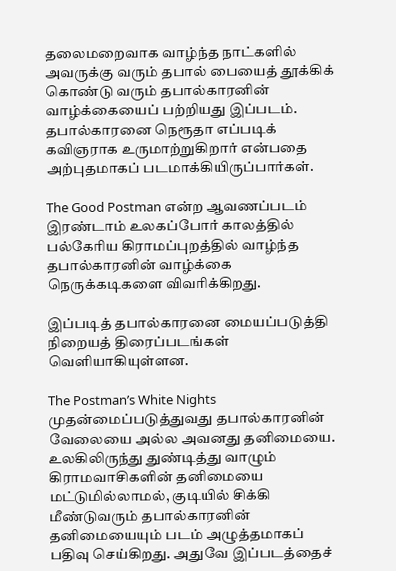தலைமறைவாக வாழ்ந்த நாட்களில் அவருக்கு வரும் தபால் பையைத் தூக்கிக் கொண்டு வரும் தபால்காரனின் வாழ்க்கையைப் பற்றியது இப்படம். தபால்காரனை நெரூதா எப்படிக் கவிஞராக உருமாற்றுகிறார் என்பதை அற்புதமாகப் படமாக்கியிருப்பார்கள்.

The Good Postman என்ற ஆவணப்படம் இரண்டாம் உலகப்போர் காலத்தில் பல்கேரிய கிராமப்புறத்தில் வாழ்ந்த தபால்காரனின் வாழ்க்கை நெருக்கடிகளை விவரிக்கிறது.

இப்படித் தபால்காரனை மையப்படுத்தி நிறையத் திரைப்படங்கள் வெளியாகியுள்ளன.

The Postman’s White Nights முதன்மைப்படுத்துவது தபால்காரனின் வேலையை அல்ல அவனது தனிமையை. உலகிலிருந்து துண்டித்து வாழும் கிராமவாசிகளின் தனிமையை மட்டுமில்லாமல், குடியில் சிக்கி மீண்டுவரும் தபால்காரனின் தனிமையையும் படம் அழுத்தமாகப் பதிவு செய்கிறது. அதுவே இப்படத்தைச்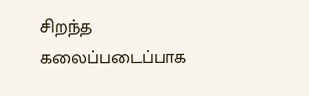சிறந்த கலைப்படைப்பாக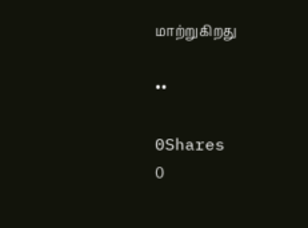மாற்றுகிறது

••

0Shares
0